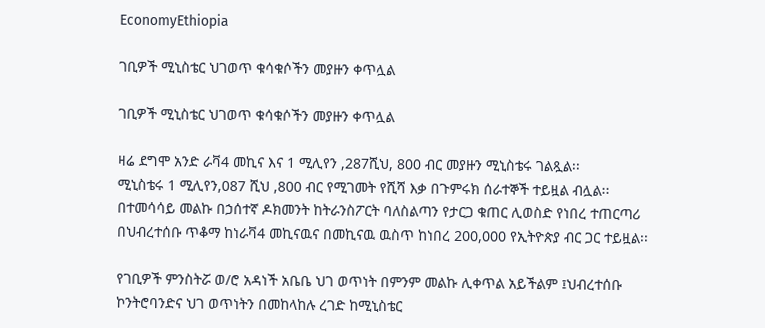EconomyEthiopia

ገቢዎች ሚኒስቴር ህገወጥ ቁሳቁሶችን መያዙን ቀጥሏል

ገቢዎች ሚኒስቴር ህገወጥ ቁሳቁሶችን መያዙን ቀጥሏል

ዛሬ ደግሞ አንድ ራቫ4 መኪና እና 1 ሚሊየን ,287ሺህ, 800 ብር መያዙን ሚኒስቴሩ ገልጿል፡፡
ሚኒስቴሩ 1 ሚሊየን,087 ሺህ ,800 ብር የሚገመት የሺሻ እቃ በጉምሩክ ሰራተኞች ተይዟል ብሏል፡፡
በተመሳሳይ መልኩ በኃሰተኛ ዶክመንት ከትራንስፖርት ባለስልጣን የታርጋ ቁጠር ሊወስድ የነበረ ተጠርጣሪ በህብረተሰቡ ጥቆማ ከነራቫ4 መኪናዉና በመኪናዉ ዉስጥ ከነበረ 200,000 የኢትዮጵያ ብር ጋር ተይዟል፡፡

የገቢዎች ምንስትሯ ወ/ሮ አዳነች አቤቤ ህገ ወጥነት በምንም መልኩ ሊቀጥል አይችልም ፤ህብረተሰቡ ኮንትሮባንድና ህገ ወጥነትን በመከላከሉ ረገድ ከሚኒስቴር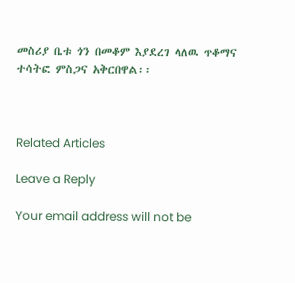መስሪያ ቤቱ ጎን በመቆም እያደረገ ላለዉ ጥቆማና ተሳትፎ ምስጋና አቅርበዋል፡፡



Related Articles

Leave a Reply

Your email address will not be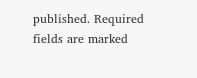published. Required fields are marked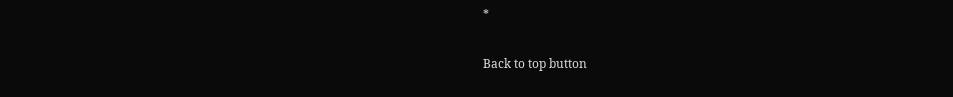*

Back to top button